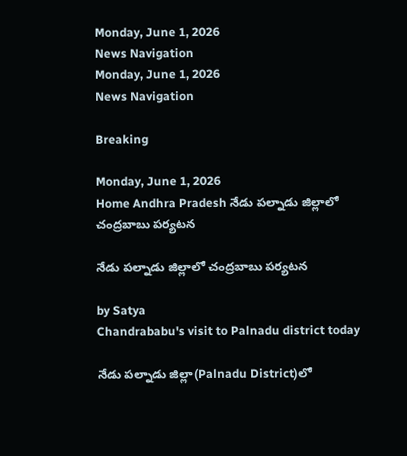Monday, June 1, 2026
News Navigation
Monday, June 1, 2026
News Navigation

Breaking

Monday, June 1, 2026
Home Andhra Pradesh నేడు పల్నాడు జిల్లాలో చంద్రబాబు పర్యటన

నేడు పల్నాడు జిల్లాలో చంద్రబాబు పర్యటన

by Satya
Chandrababu's visit to Palnadu district today

నేడు పల్నాడు జిల్లా(Palnadu District)లో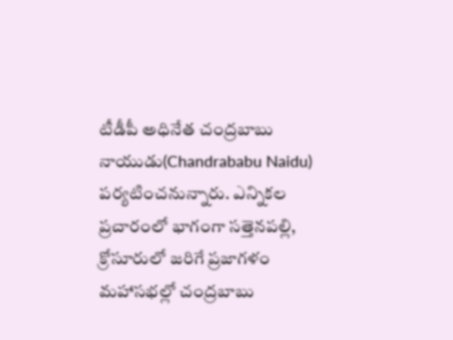టీడీపీ అధినేత చంద్రబాబు నాయుడు(Chandrababu Naidu) పర్యటించనున్నారు. ఎన్నికల ప్రచారంలో భాగంగా సత్తెనపల్లి, క్రోసూరులో జరిగే ప్రజాగళం మహాసభల్లో చంద్రబాబు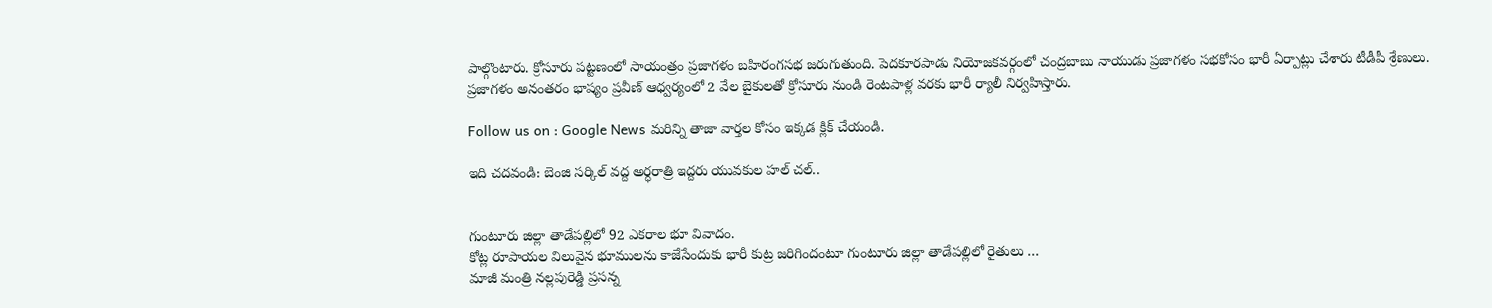పాల్గొంటారు. క్రోసూరు పట్టణంలో సాయంత్రం ప్రజాగళం బహిరంగసభ జరుగుతుంది. పెదకూరపాడు నియోజకవర్గంలో చంద్రబాబు నాయుడు ప్రజాగళం సభకోసం భారీ ఏర్పాట్లు చేశారు టీడీపీ శ్రేణులు. ప్రజాగళం అనంతరం భాష్యం ప్రవీణ్ ఆధ్వర్యంలో 2 వేల బైకులతో క్రోసూరు నుండి రెంటపాళ్ల వరకు భారీ ర్యాలీ నిర్వహిస్తారు.

Follow us on : Google News మరిన్ని తాజా వార్తల కోసం ఇక్కడ క్లిక్ చేయండి.

ఇది చదవండి: బెంజి సర్కిల్ వద్ద అర్ధరాత్రి ఇద్దరు యువకుల హల్ చల్..


గుంటూరు జిల్లా తాడేపల్లిలో 92 ఎకరాల భూ వివాదం.
కోట్ల రూపాయల విలువైన భూములను కాజేసేందుకు భారీ కుట్ర జరిగిందంటూ గుంటూరు జిల్లా తాడేపల్లిలో రైతులు …
మాజీ మంత్రి నల్లపురెడ్డి ప్రసన్న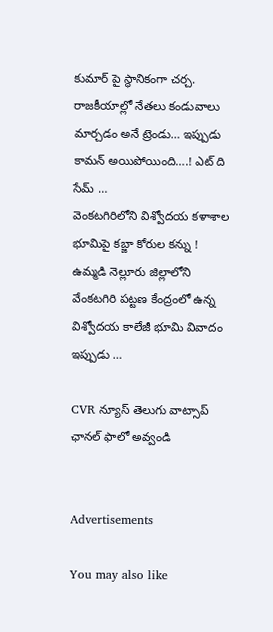కుమార్ పై స్థానికంగా చర్చ.
రాజకీయాల్లో నేతలు కండువాలు మార్చడం అనే ట్రెండు… ఇప్పుడు కామన్ అయిపోయింది….! ఎట్ ది సేమ్ …
వెంకటగిరిలోని విశ్వోదయ కళాశాల భూమిపై కబ్జా కోరుల కన్ను !
ఉమ్మడి నెల్లూరు జిల్లాలోని వేంకటగిరి పట్టణ కేంద్రంలో ఉన్న విశ్వోదయ కాలేజీ భూమి వివాదం ఇప్పుడు …

CVR న్యూస్ తెలుగు వాట్సాప్ ఛానల్ ఫాలో అవ్వండి


Advertisements

You may also like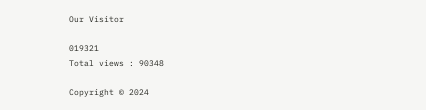Our Visitor

019321
Total views : 90348

Copyright © 2024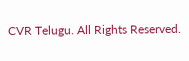CVR Telugu. All Rights Reserved.